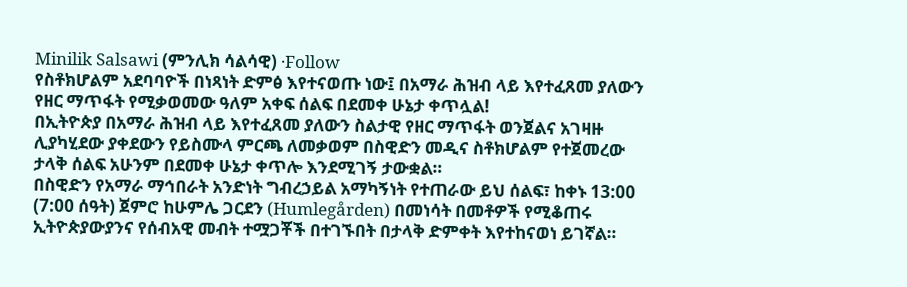Minilik Salsawi (ምንሊክ ሳልሳዊ) ·Follow
የስቶክሆልም አደባባዮች በነጻነት ድምፅ እየተናወጡ ነው፤ በአማራ ሕዝብ ላይ እየተፈጸመ ያለውን የዘር ማጥፋት የሚቃወመው ዓለም አቀፍ ሰልፍ በደመቀ ሁኔታ ቀጥሏል!
በኢትዮጵያ በአማራ ሕዝብ ላይ እየተፈጸመ ያለውን ስልታዊ የዘር ማጥፋት ወንጀልና አገዛዙ ሊያካሂደው ያቀደውን የይስሙላ ምርጫ ለመቃወም በስዊድን መዲና ስቶክሆልም የተጀመረው ታላቅ ሰልፍ አሁንም በደመቀ ሁኔታ ቀጥሎ እንደሚገኝ ታውቋል።
በስዊድን የአማራ ማኅበራት አንድነት ግብረኃይል አማካኝነት የተጠራው ይህ ሰልፍ፣ ከቀኑ 13:00 (7:00 ሰዓት) ጀምሮ ከሁምሌ ጋርደን (Humlegården) በመነሳት በመቶዎች የሚቆጠሩ ኢትዮጵያውያንና የሰብአዊ መብት ተሟጋቾች በተገኙበት በታላቅ ድምቀት እየተከናወነ ይገኛል።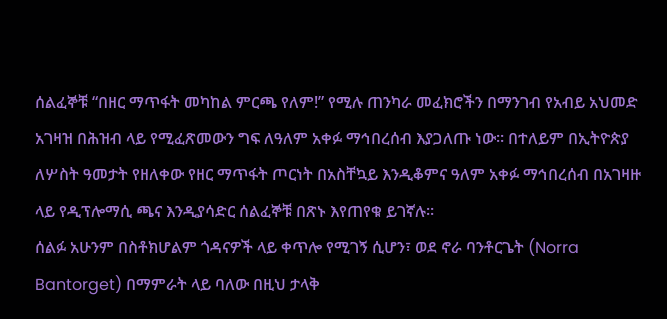ሰልፈኞቹ “በዘር ማጥፋት መካከል ምርጫ የለም!” የሚሉ ጠንካራ መፈክሮችን በማንገብ የአብይ አህመድ አገዛዝ በሕዝብ ላይ የሚፈጽመውን ግፍ ለዓለም አቀፉ ማኅበረሰብ እያጋለጡ ነው። በተለይም በኢትዮጵያ ለሦስት ዓመታት የዘለቀው የዘር ማጥፋት ጦርነት በአስቸኳይ እንዲቆምና ዓለም አቀፉ ማኅበረሰብ በአገዛዙ ላይ የዲፕሎማሲ ጫና እንዲያሳድር ሰልፈኞቹ በጽኑ እየጠየቁ ይገኛሉ።
ሰልፉ አሁንም በስቶክሆልም ጎዳናዎች ላይ ቀጥሎ የሚገኝ ሲሆን፣ ወደ ኖራ ባንቶርጌት (Norra Bantorget) በማምራት ላይ ባለው በዚህ ታላቅ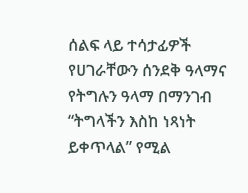ሰልፍ ላይ ተሳታፊዎች የሀገራቸውን ሰንደቅ ዓላማና የትግሉን ዓላማ በማንገብ “ትግላችን እስከ ነጻነት ይቀጥላል” የሚል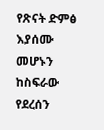የጽናት ድምፅ እያሰሙ መሆኑን ከስፍራው የደረሰን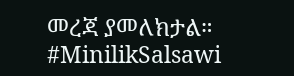መረጃ ያመለክታል። #MinilikSalsawi